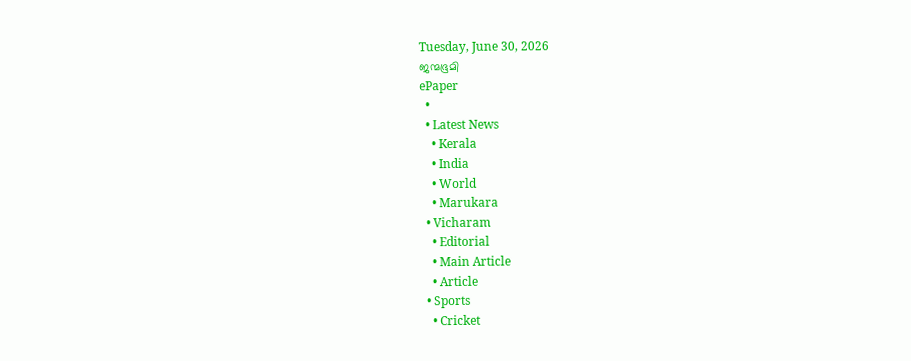Tuesday, June 30, 2026
ജന്മഭൂമി
ePaper
  •
  • Latest News
    • Kerala
    • India
    • World
    • Marukara
  • Vicharam
    • Editorial
    • Main Article
    • Article
  • Sports
    • Cricket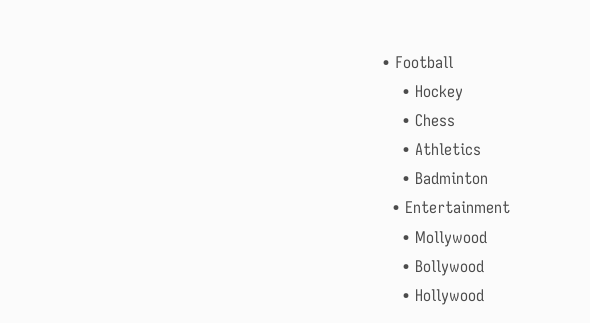• Football
    • Hockey
    • Chess
    • Athletics
    • Badminton
  • Entertainment
    • Mollywood
    • Bollywood
    • Hollywood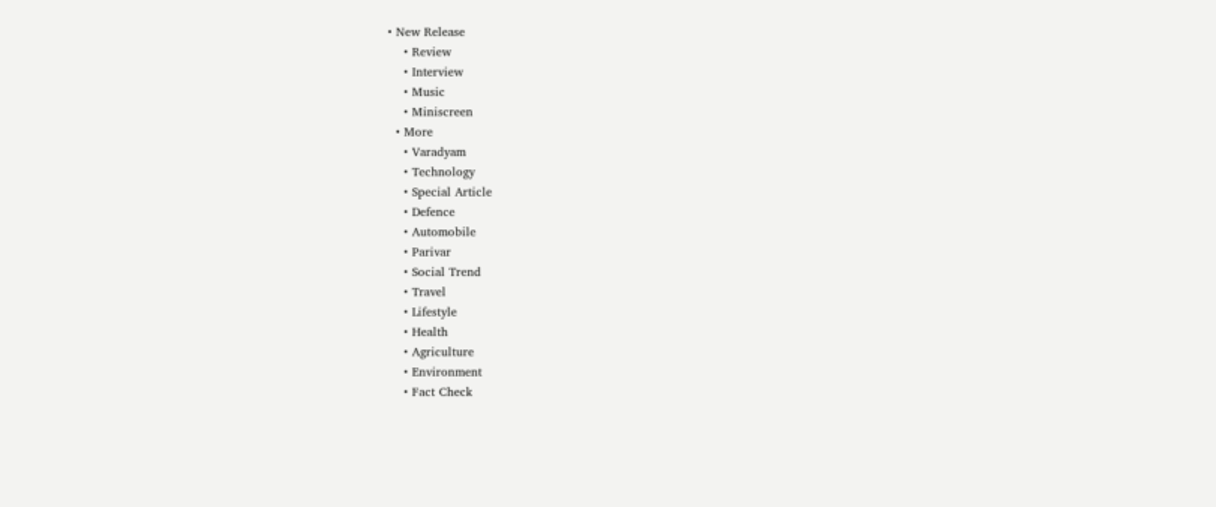• New Release
    • Review
    • Interview
    • Music
    • Miniscreen
  • More
    • Varadyam
    • Technology
    • Special Article
    • Defence
    • Automobile
    • Parivar
    • Social Trend
    • Travel
    • Lifestyle
    • Health
    • Agriculture
    • Environment
    • Fact Check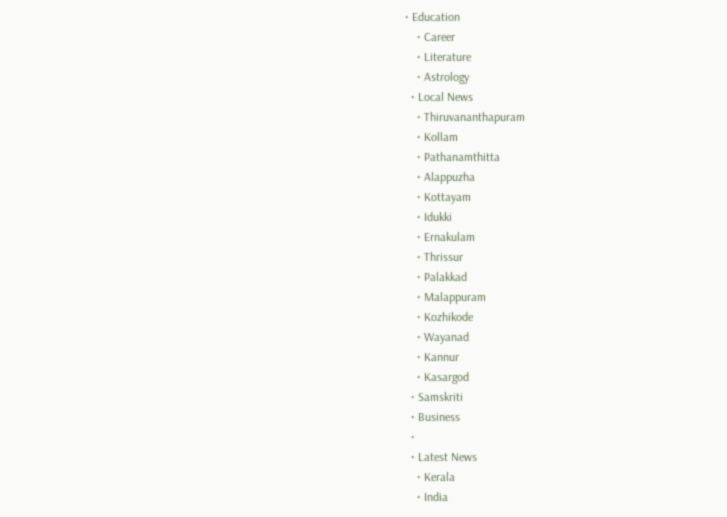• Education
    • Career
    • Literature
    • Astrology
  • Local News
    • Thiruvananthapuram
    • Kollam
    • Pathanamthitta
    • Alappuzha
    • Kottayam
    • Idukki
    • Ernakulam
    • Thrissur
    • Palakkad
    • Malappuram
    • Kozhikode
    • Wayanad
    • Kannur
    • Kasargod
  • Samskriti
  • Business
  •
  • Latest News
    • Kerala
    • India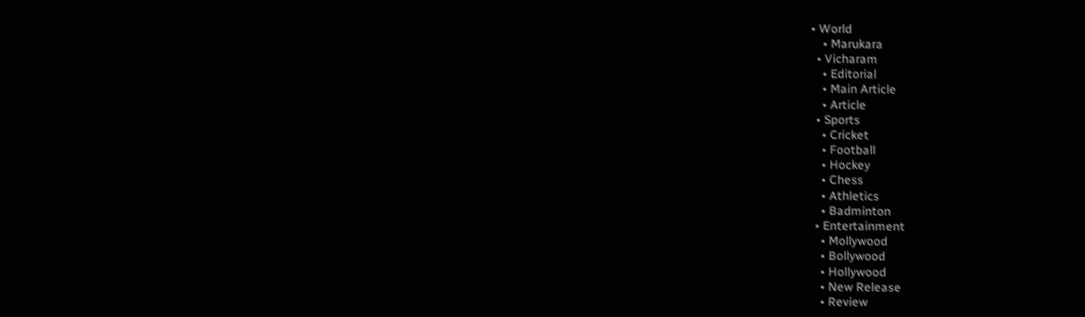• World
    • Marukara
  • Vicharam
    • Editorial
    • Main Article
    • Article
  • Sports
    • Cricket
    • Football
    • Hockey
    • Chess
    • Athletics
    • Badminton
  • Entertainment
    • Mollywood
    • Bollywood
    • Hollywood
    • New Release
    • Review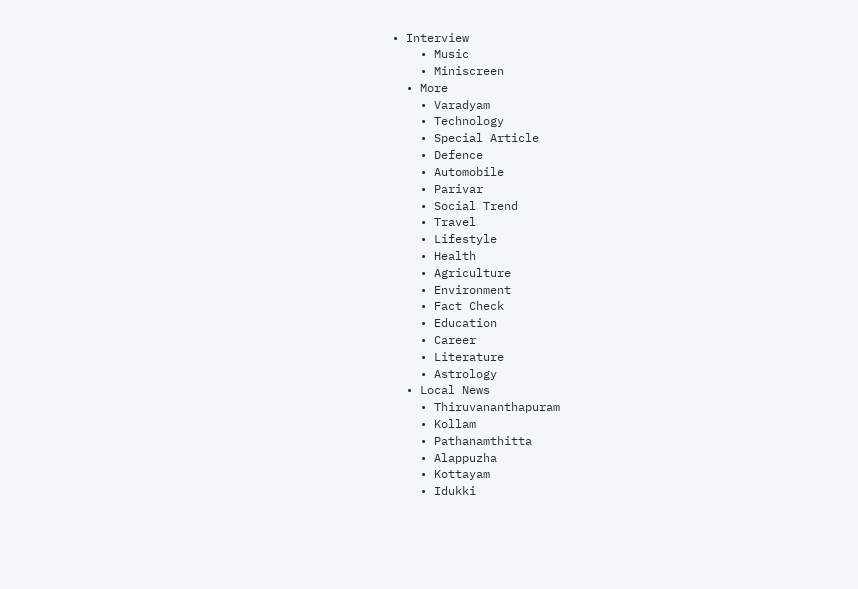• Interview
    • Music
    • Miniscreen
  • More
    • Varadyam
    • Technology
    • Special Article
    • Defence
    • Automobile
    • Parivar
    • Social Trend
    • Travel
    • Lifestyle
    • Health
    • Agriculture
    • Environment
    • Fact Check
    • Education
    • Career
    • Literature
    • Astrology
  • Local News
    • Thiruvananthapuram
    • Kollam
    • Pathanamthitta
    • Alappuzha
    • Kottayam
    • Idukki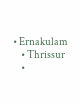• Ernakulam
    • Thrissur
    •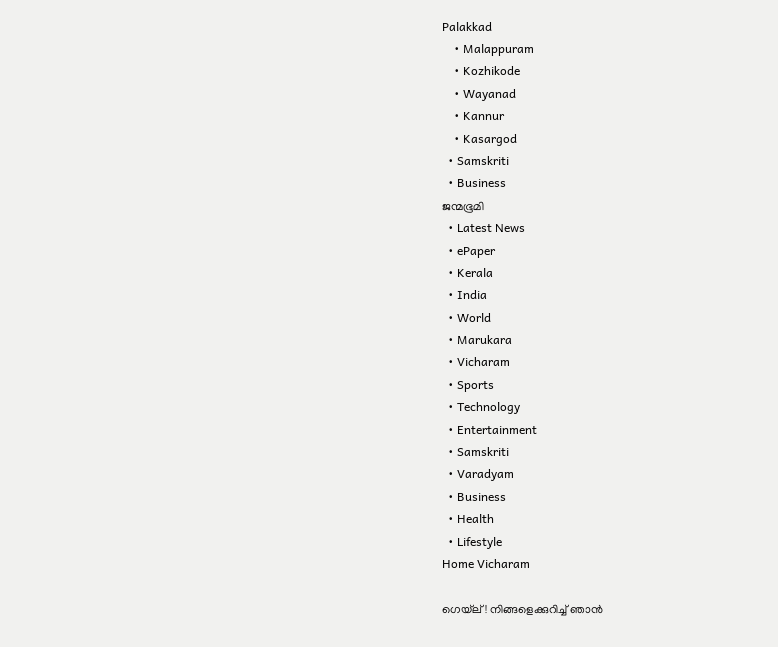Palakkad
    • Malappuram
    • Kozhikode
    • Wayanad
    • Kannur
    • Kasargod
  • Samskriti
  • Business
ജന്മഭൂമി
  • Latest News
  • ePaper
  • Kerala
  • India
  • World
  • Marukara
  • Vicharam
  • Sports
  • Technology
  • Entertainment
  • Samskriti
  • Varadyam
  • Business
  • Health
  • Lifestyle
Home Vicharam

ഗെയ്‌ല്‌! നിങ്ങളെക്കുറിച്ച്‌ ഞാന്‍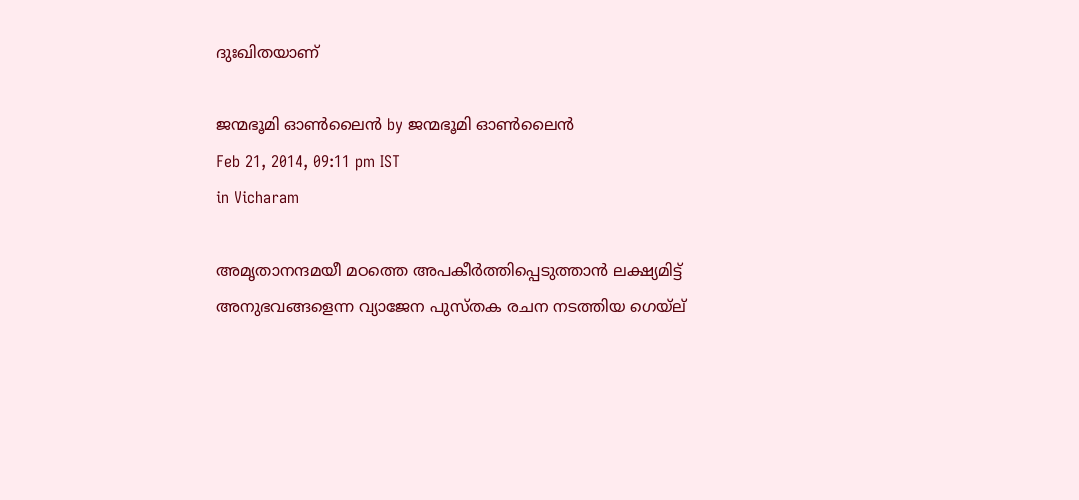ദുഃഖിതയാണ്‌

ജന്മഭൂമി ഓണ്‍ലൈന്‍ by ജന്മഭൂമി ഓണ്‍ലൈന്‍
Feb 21, 2014, 09:11 pm IST
in Vicharam

അമൃതാനന്ദമയീ മഠത്തെ അപകീര്‍ത്തിപ്പെടുത്താന്‍ ലക്ഷ്യമിട്ട്‌ അനുഭവങ്ങളെന്ന വ്യാജേന പുസ്തക രചന നടത്തിയ ഗെയ്‌ല്‌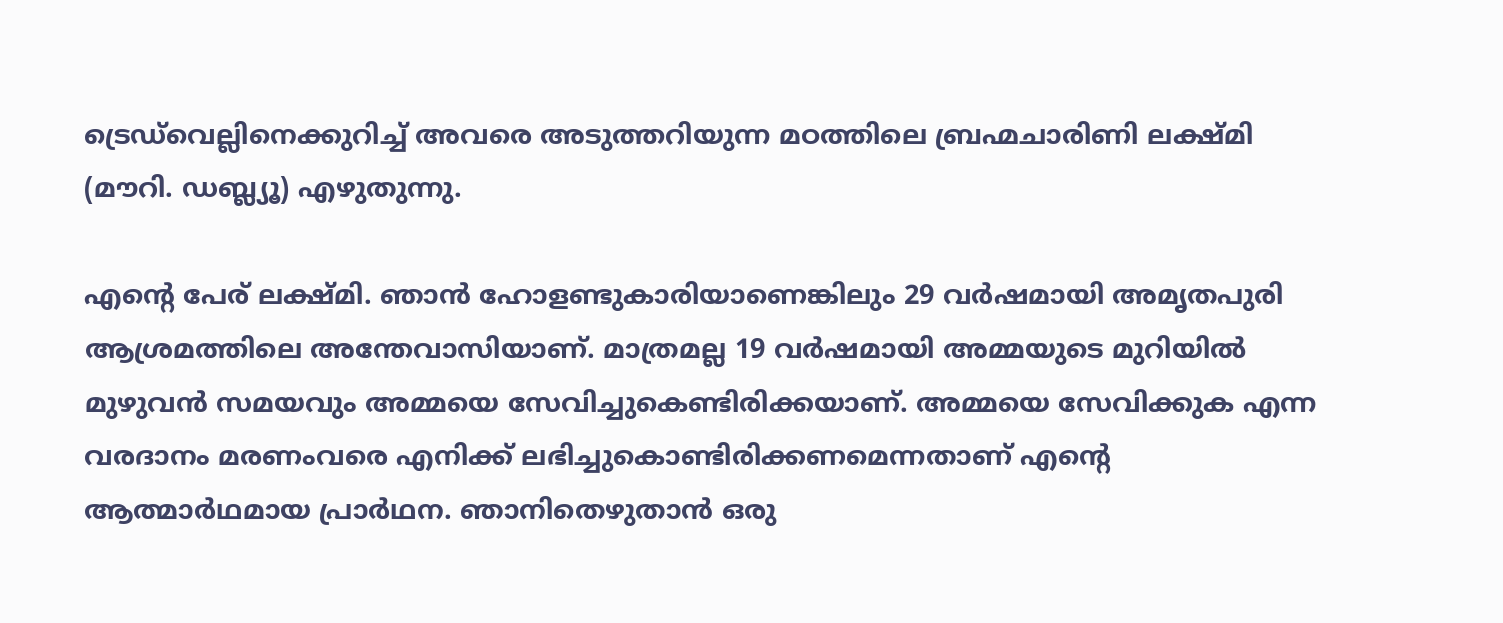ട്രെഡ്‌വെല്ലിനെക്കുറിച്ച്‌ അവരെ അടുത്തറിയുന്ന മഠത്തിലെ ബ്രഹ്മചാരിണി ലക്ഷ്മി (മൗറി. ഡബ്ല്യൂ) എഴുതുന്നു.

എന്റെ പേര്‌ ലക്ഷ്മി. ഞാന്‍ ഹോളണ്ടുകാരിയാണെങ്കിലും 29 വര്‍ഷമായി അമൃതപുരി ആശ്രമത്തിലെ അന്തേവാസിയാണ്‌. മാത്രമല്ല 19 വര്‍ഷമായി അമ്മയുടെ മുറിയില്‍ മുഴുവന്‍ സമയവും അമ്മയെ സേവിച്ചുകെണ്ടിരിക്കയാണ്‌. അമ്മയെ സേവിക്കുക എന്ന വരദാനം മരണംവരെ എനിക്ക്‌ ലഭിച്ചുകൊണ്ടിരിക്കണമെന്നതാണ്‌ എന്റെ ആത്മാര്‍ഥമായ പ്രാര്‍ഥന. ഞാനിതെഴുതാന്‍ ഒരു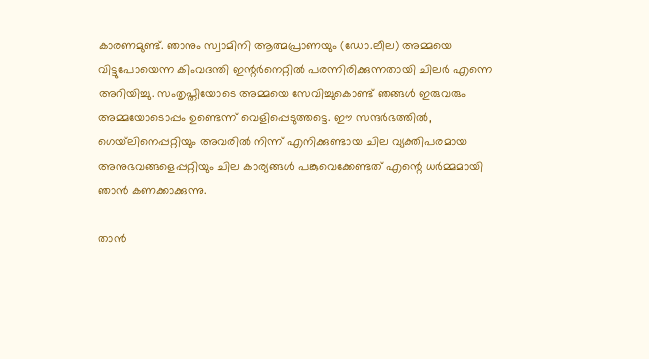കാരണമുണ്ട്‌. ഞാനും സ്വാമിനി ആത്മപ്രാണയും (ഡോ.ലീല) അമ്മയെ വിട്ടുപോയെന്ന കിംവദന്തി ഇന്റര്‍നെറ്റില്‍ പരന്നിരിക്കുന്നതായി ചിലര്‍ എന്നെ അറിയിച്ചു. സംതൃപ്തിയോടെ അമ്മയെ സേവിച്ചുകൊണ്ട്‌ ഞങ്ങള്‍ ഇരുവരും അമ്മയോടൊപ്പം ഉണ്ടെന്ന്‌ വെളിപ്പെടുത്തട്ടെ. ഈ സന്ദര്‍ഭത്തില്‍, ഗെയ്‌ലിനെപ്പറ്റിയും അവരില്‍ നിന്ന്‌ എനിക്കുണ്ടായ ചില വ്യക്തിപരമായ അനുഭവങ്ങളെപ്പറ്റിയും ചില കാര്യങ്ങള്‍ പങ്കുവെക്കേണ്ടത്‌ എന്റെ ധര്‍മ്മമായി ഞാന്‍ കണക്കാക്കുന്നു.

താന്‍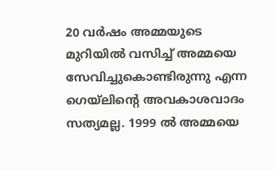20 വര്‍ഷം അമ്മയുടെ മുറിയില്‍ വസിച്ച്‌ അമ്മയെ സേവിച്ചുകൊണ്ടിരുന്നു എന്ന ഗെയ്‌ലിന്റെ അവകാശവാദം സത്യമല്ല. 1999 ല്‍ അമ്മയെ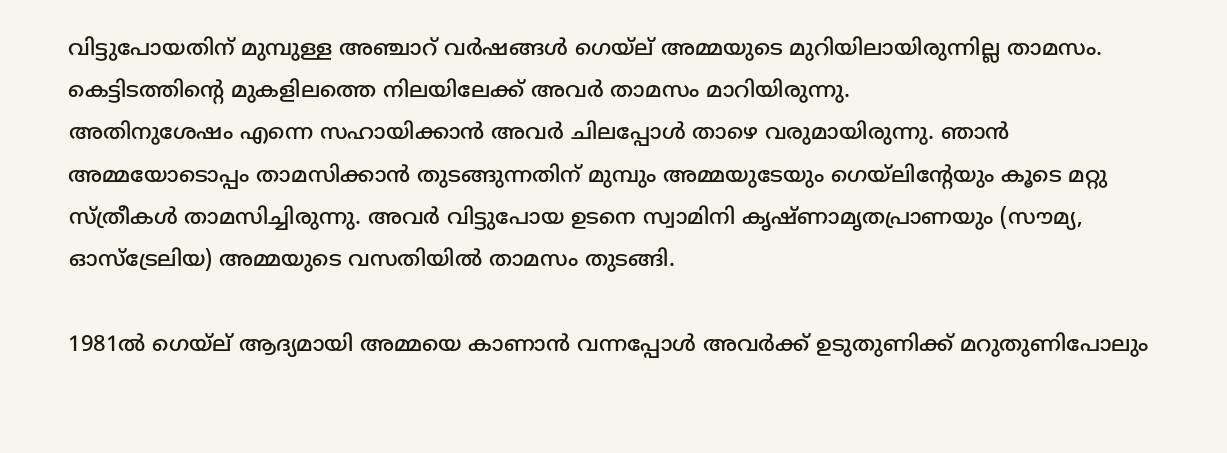വിട്ടുപോയതിന്‌ മുമ്പുള്ള അഞ്ചാറ്‌ വര്‍ഷങ്ങള്‍ ഗെയ്‌ല്‌ അമ്മയുടെ മുറിയിലായിരുന്നില്ല താമസം. കെട്ടിടത്തിന്റെ മുകളിലത്തെ നിലയിലേക്ക്‌ അവര്‍ താമസം മാറിയിരുന്നു.
അതിനുശേഷം എന്നെ സഹായിക്കാന്‍ അവര്‍ ചിലപ്പോള്‍ താഴെ വരുമായിരുന്നു. ഞാന്‍ അമ്മയോടൊപ്പം താമസിക്കാന്‍ തുടങ്ങുന്നതിന്‌ മുമ്പും അമ്മയുടേയും ഗെയ്‌ലിന്റേയും കൂടെ മറ്റു സ്ത്രീകള്‍ താമസിച്ചിരുന്നു. അവര്‍ വിട്ടുപോയ ഉടനെ സ്വാമിനി കൃഷ്ണാമൃതപ്രാണയും (സൗമ്യ, ഓസ്ട്രേലിയ) അമ്മയുടെ വസതിയില്‍ താമസം തുടങ്ങി.

1981ല്‍ ഗെയ്‌ല്‌ ആദ്യമായി അമ്മയെ കാണാന്‍ വന്നപ്പോള്‍ അവര്‍ക്ക്‌ ഉടുതുണിക്ക്‌ മറുതുണിപോലും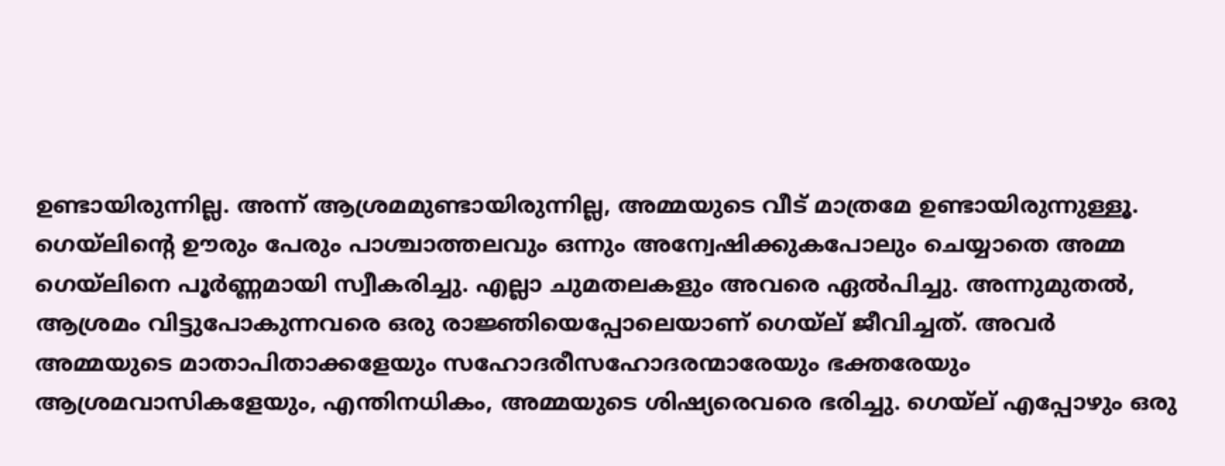ഉണ്ടായിരുന്നില്ല. അന്ന്‌ ആശ്രമമുണ്ടായിരുന്നില്ല, അമ്മയുടെ വീട്‌ മാത്രമേ ഉണ്ടായിരുന്നുള്ളൂ. ഗെയ്‌ലിന്റെ ഊരും പേരും പാശ്ചാത്തലവും ഒന്നും അന്വേഷിക്കുകപോലും ചെയ്യാതെ അമ്മ ഗെയ്‌ലിനെ പൂര്‍ണ്ണമായി സ്വീകരിച്ചു. എല്ലാ ചുമതലകളും അവരെ ഏല്‍പിച്ചു. അന്നുമുതല്‍, ആശ്രമം വിട്ടുപോകുന്നവരെ ഒരു രാജ്ഞിയെപ്പോലെയാണ്‌ ഗെയ്‌ല്‌ ജീവിച്ചത്‌. അവര്‍ അമ്മയുടെ മാതാപിതാക്കളേയും സഹോദരീസഹോദരന്മാരേയും ഭക്തരേയും ആശ്രമവാസികളേയും, എന്തിനധികം, അമ്മയുടെ ശിഷ്യരെവരെ ഭരിച്ചു. ഗെയ്‌ല്‌ എപ്പോഴും ഒരു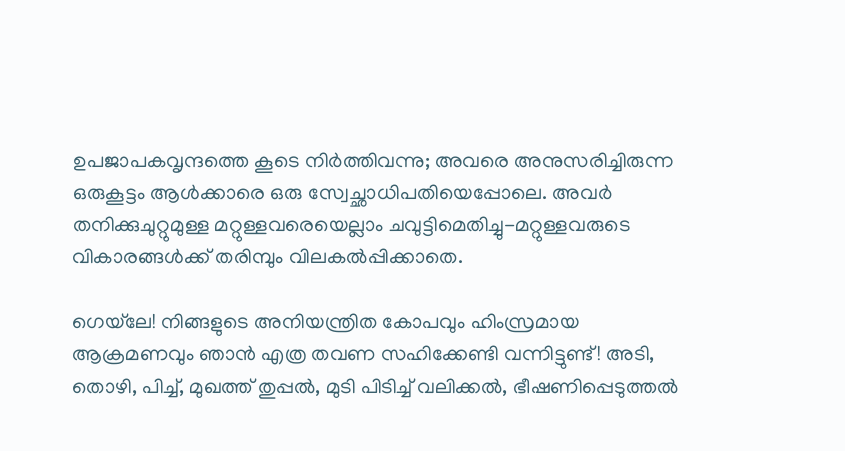ഉപജാപകവൃന്ദത്തെ കൂടെ നിര്‍ത്തിവന്നു; അവരെ അനുസരിച്ചിരുന്ന ഒരുകൂട്ടം ആള്‍ക്കാരെ ഒരു സ്വേച്ഛാധിപതിയെപ്പോലെ. അവര്‍ തനിക്കുചുറ്റുമുള്ള മറ്റുള്ളവരെയെല്ലാം ചവുട്ടിമെതിച്ചു-മറ്റുള്ളവരുടെ വികാരങ്ങള്‍ക്ക്‌ തരിമ്പും വിലകല്‍പ്പിക്കാതെ.

ഗെയ്‌ലേ! നിങ്ങളുടെ അനിയന്ത്രിത കോപവും ഹിംസ്രമായ ആക്രമണവും ഞാന്‍ എത്ര തവണ സഹിക്കേണ്ടി വന്നിട്ടുണ്ട്‌! അടി, തൊഴി, പിച്ച്‌, മുഖത്ത്‌ തുപ്പല്‍, മുടി പിടിച്ച്‌ വലിക്കല്‍, ഭീഷണിപ്പെടുത്തല്‍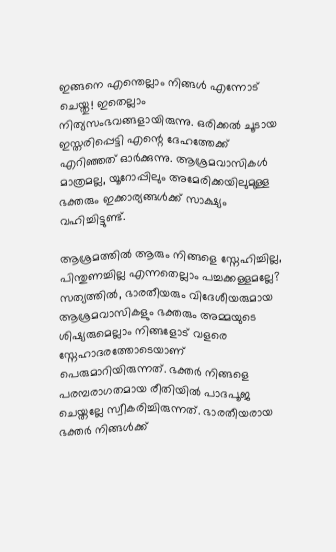ഇങ്ങനെ എന്തെല്ലാം നിങ്ങള്‍ എന്നോട്‌ ചെയ്തു! ഇതെല്ലാം നിത്യസംഭവങ്ങളായിരുന്നു. ഒരിക്കല്‍ ചൂടായ ഇസ്തരിപ്പെട്ടി എന്റെ ദേഹത്തേക്ക്‌ എറിഞ്ഞത്‌ ഓര്‍ക്കുന്നു. ആശ്രമവാസികള്‍ മാത്രമല്ല, യൂറോപ്പിലും അമേരിക്കയിലുമുള്ള ഭക്തരും ഇക്കാര്യങ്ങള്‍ക്ക്‌ സാക്ഷ്യം വഹിച്ചിട്ടുണ്ട്‌.

ആശ്രമത്തില്‍ ആരും നിങ്ങളെ സ്നേഹിച്ചില്ല, പിന്തുണച്ചില്ല എന്നതെല്ലാം പച്ചക്കള്ളമല്ലേ? സത്യത്തില്‍, ഭാരതീയരും വിദേശീയരുമായ ആശ്രമവാസികളും ഭക്തരും അമ്മയുടെ ശിഷ്യരുമെല്ലാം നിങ്ങളോട്‌ വളരെ സ്നേഹാദരത്തോടെയാണ്‌ പെരുമാറിയിരുന്നത്‌. ഭക്തര്‍ നിങ്ങളെ പരമ്പരാഗതമായ രീതിയില്‍ പാദപൂജ ചെയ്തല്ലേ സ്വീകരിച്ചിരുന്നത്‌. ഭാരതീയരായ ഭക്തര്‍ നിങ്ങള്‍ക്ക്‌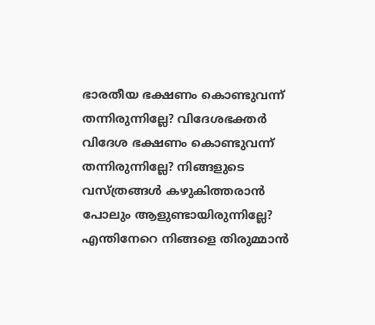ഭാരതീയ ഭക്ഷണം കൊണ്ടുവന്ന്‌ തന്നിരുന്നില്ലേ? വിദേശഭക്തര്‍ വിദേശ ഭക്ഷണം കൊണ്ടുവന്ന്‌ തന്നിരുന്നില്ലേ? നിങ്ങളുടെ വസ്ത്രങ്ങള്‍ കഴുകിത്തരാന്‍ പോലും ആളുണ്ടായിരുന്നില്ലേ? എന്തിനേറെ നിങ്ങളെ തിരുമ്മാന്‍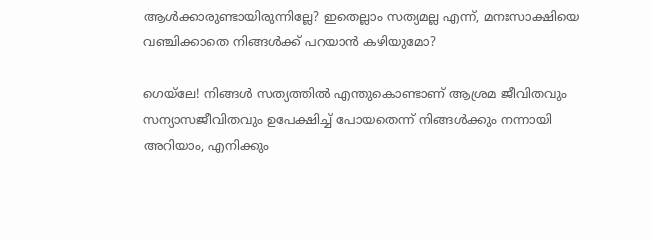ആള്‍ക്കാരുണ്ടായിരുന്നില്ലേ? ഇതെല്ലാം സത്യമല്ല എന്ന്‌, മനഃസാക്ഷിയെ വഞ്ചിക്കാതെ നിങ്ങള്‍ക്ക്‌ പറയാന്‍ കഴിയുമോ?

ഗെയ്‌ലേ! നിങ്ങള്‍ സത്യത്തില്‍ എന്തുകൊണ്ടാണ്‌ ആശ്രമ ജീവിതവും സന്യാസജീവിതവും ഉപേക്ഷിച്ച്‌ പോയതെന്ന്‌ നിങ്ങള്‍ക്കും നന്നായി അറിയാം, എനിക്കും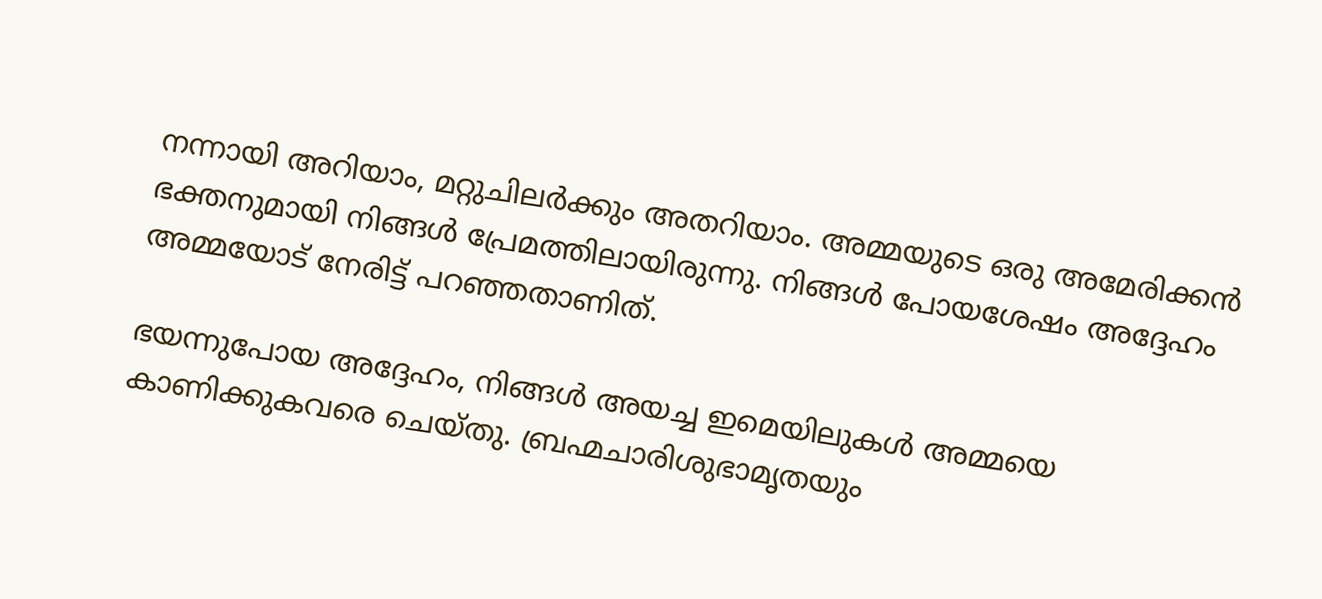നന്നായി അറിയാം, മറ്റുചിലര്‍ക്കും അതറിയാം. അമ്മയുടെ ഒരു അമേരിക്കന്‍ ഭക്തനുമായി നിങ്ങള്‍ പ്രേമത്തിലായിരുന്നു. നിങ്ങള്‍ പോയശേഷം അദ്ദേഹം അമ്മയോട്‌ നേരിട്ട്‌ പറഞ്ഞതാണിത്‌.

ഭയന്നുപോയ അദ്ദേഹം, നിങ്ങള്‍ അയച്ച ഇമെയിലുകള്‍ അമ്മയെ കാണിക്കുകവരെ ചെയ്തു. ബ്രഹ്മചാരിശുഭാമൃതയും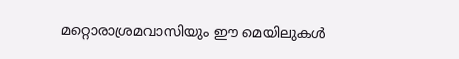മറ്റൊരാശ്രമവാസിയും ഈ മെയിലുകള്‍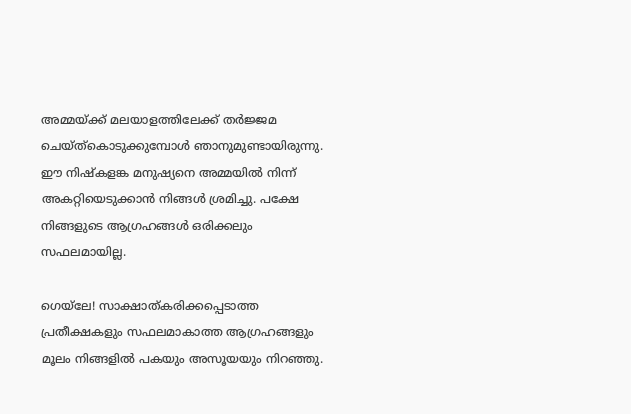അമ്മയ്‌ക്ക്‌ മലയാളത്തിലേക്ക്‌ തര്‍ജ്ജമ ചെയ്ത്കൊടുക്കുമ്പോള്‍ ഞാനുമുണ്ടായിരുന്നു. ഈ നിഷ്കളങ്ക മനുഷ്യനെ അമ്മയില്‍ നിന്ന്‌ അകറ്റിയെടുക്കാന്‍ നിങ്ങള്‍ ശ്രമിച്ചു. പക്ഷേ നിങ്ങളുടെ ആഗ്രഹങ്ങള്‍ ഒരിക്കലും സഫലമായില്ല.

ഗെയ്‌ലേ! സാക്ഷാത്കരിക്കപ്പെടാത്ത പ്രതീക്ഷകളും സഫലമാകാത്ത ആഗ്രഹങ്ങളും മൂലം നിങ്ങളില്‍ പകയും അസൂയയും നിറഞ്ഞു.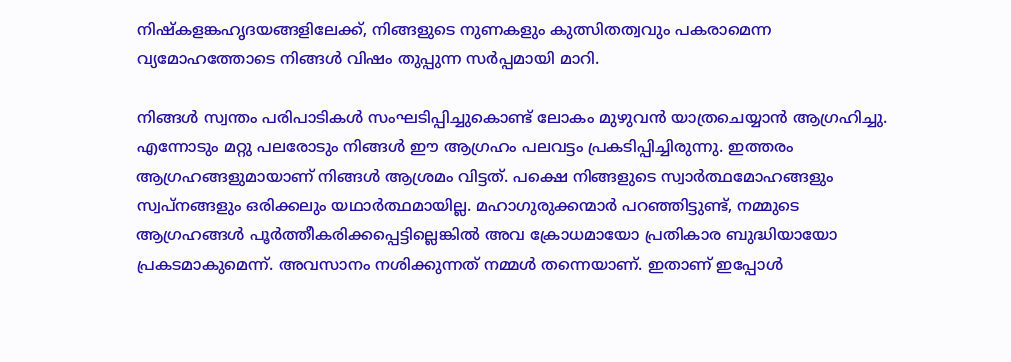നിഷ്കളങ്കഹൃദയങ്ങളിലേക്ക്‌, നിങ്ങളുടെ നുണകളും കുത്സിതത്വവും പകരാമെന്ന വ്യമോഹത്തോടെ നിങ്ങള്‍ വിഷം തുപ്പുന്ന സര്‍പ്പമായി മാറി.

നിങ്ങള്‍ സ്വന്തം പരിപാടികള്‍ സംഘടിപ്പിച്ചുകൊണ്ട്‌ ലോകം മുഴുവന്‍ യാത്രചെയ്യാന്‍ ആഗ്രഹിച്ചു. എന്നോടും മറ്റു പലരോടും നിങ്ങള്‍ ഈ ആഗ്രഹം പലവട്ടം പ്രകടിപ്പിച്ചിരുന്നു. ഇത്തരം ആഗ്രഹങ്ങളുമായാണ്‌ നിങ്ങള്‍ ആശ്രമം വിട്ടത്‌. പക്ഷെ നിങ്ങളുടെ സ്വാര്‍ത്ഥമോഹങ്ങളും സ്വപ്നങ്ങളും ഒരിക്കലും യഥാര്‍ത്ഥമായില്ല. മഹാഗുരുക്കന്മാര്‍ പറഞ്ഞിട്ടുണ്ട്‌, നമ്മുടെ ആഗ്രഹങ്ങള്‍ പൂര്‍ത്തീകരിക്കപ്പെട്ടില്ലെങ്കില്‍ അവ ക്രോധമായോ പ്രതികാര ബുദ്ധിയായോ പ്രകടമാകുമെന്ന്‌. അവസാനം നശിക്കുന്നത്‌ നമ്മള്‍ തന്നെയാണ്‌. ഇതാണ്‌ ഇപ്പോള്‍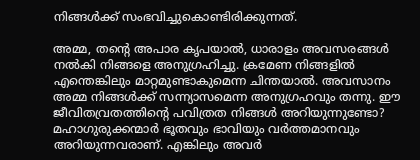നിങ്ങള്‍ക്ക്‌ സംഭവിച്ചുകൊണ്ടിരിക്കുന്നത്‌.

അമ്മ, തന്റെ അപാര കൃപയാല്‍, ധാരാളം അവസരങ്ങള്‍ നല്‍കി നിങ്ങളെ അനുഗ്രഹിച്ചു. ക്രമേണ നിങ്ങളില്‍ എന്തെങ്കിലും മാറ്റമുണ്ടാകുമെന്ന ചിന്തയാല്‍. അവസാനം അമ്മ നിങ്ങള്‍ക്ക്‌ സന്ന്യാസമെന്ന അനുഗ്രഹവും തന്നു. ഈ ജീവിതവ്രതത്തിന്റെ പവിത്രത നിങ്ങള്‍ അറിയുന്നുണ്ടോ? മഹാഗുരുക്കന്മാര്‍ ഭൂതവും ഭാവിയും വര്‍ത്തമാനവും അറിയുന്നവരാണ്‌. എങ്കിലും അവര്‍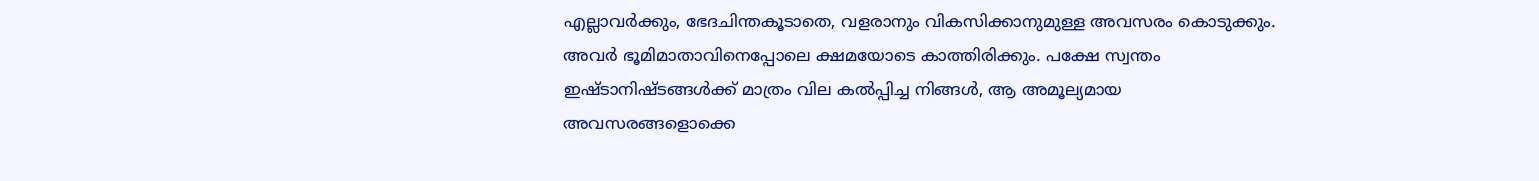എല്ലാവര്‍ക്കും, ഭേദചിന്തകൂടാതെ, വളരാനും വികസിക്കാനുമുള്ള അവസരം കൊടുക്കും. അവര്‍ ഭൂമിമാതാവിനെപ്പോലെ ക്ഷമയോടെ കാത്തിരിക്കും. പക്ഷേ സ്വന്തം ഇഷ്ടാനിഷ്ടങ്ങള്‍ക്ക്‌ മാത്രം വില കല്‍പ്പിച്ച നിങ്ങള്‍, ആ അമൂല്യമായ അവസരങ്ങളൊക്കെ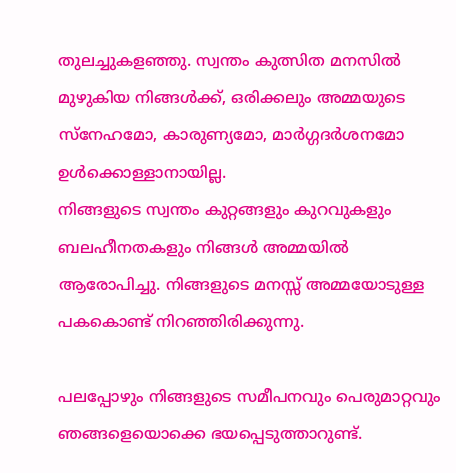തുലച്ചുകളഞ്ഞു. സ്വന്തം കുത്സിത മനസില്‍ മുഴുകിയ നിങ്ങള്‍ക്ക്‌, ഒരിക്കലും അമ്മയുടെ സ്നേഹമോ, കാരുണ്യമോ, മാര്‍ഗ്ഗദര്‍ശനമോ ഉള്‍ക്കൊള്ളാനായില്ല.
നിങ്ങളുടെ സ്വന്തം കുറ്റങ്ങളും കുറവുകളും ബലഹീനതകളും നിങ്ങള്‍ അമ്മയില്‍ ആരോപിച്ചു. നിങ്ങളുടെ മനസ്സ്‌ അമ്മയോടുള്ള പകകൊണ്ട്‌ നിറഞ്ഞിരിക്കുന്നു.

പലപ്പോഴും നിങ്ങളുടെ സമീപനവും പെരുമാറ്റവും ഞങ്ങളെയൊക്കെ ഭയപ്പെടുത്താറുണ്ട്‌.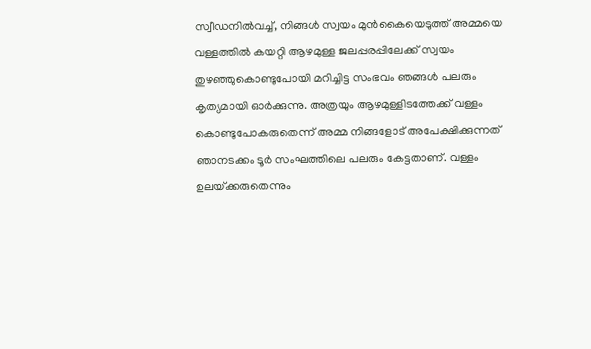സ്വീഡനില്‍വച്ച്‌, നിങ്ങള്‍ സ്വയം മുന്‍കൈയെടുത്ത്‌ അമ്മയെ വള്ളത്തില്‍ കയറ്റി ആഴമുള്ള ജലപ്പരപ്പിലേക്ക്‌ സ്വയം തുഴഞ്ഞുകൊണ്ടുപോയി മറിച്ചിട്ട സംഭവം ഞങ്ങള്‍ പലരും കൃത്യമായി ഓര്‍ക്കുന്നു. അത്രയും ആഴമുള്ളിടത്തേക്ക്‌ വള്ളം കൊണ്ടുപോകരുതെന്ന്‌ അമ്മ നിങ്ങളോട്‌ അപേക്ഷിക്കുന്നത്‌ ഞാനടക്കം ടൂര്‍ സംഘത്തിലെ പലരും കേട്ടതാണ്‌. വള്ളം ഉലയ്‌ക്കരുതെന്നും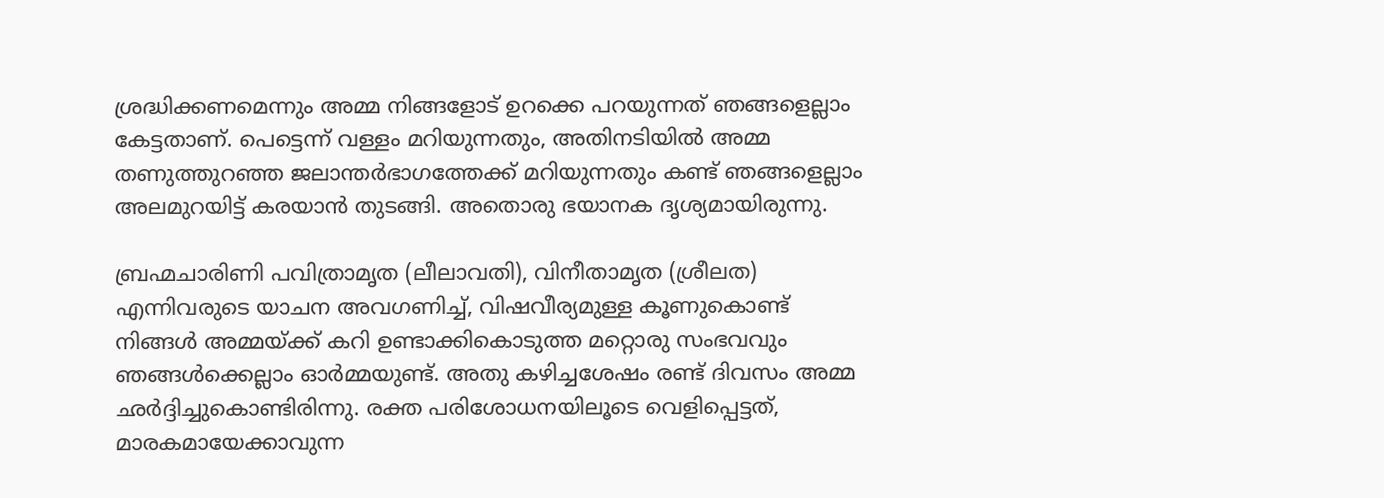ശ്രദ്ധിക്കണമെന്നും അമ്മ നിങ്ങളോട്‌ ഉറക്കെ പറയുന്നത്‌ ഞങ്ങളെല്ലാം കേട്ടതാണ്‌. പെട്ടെന്ന്‌ വള്ളം മറിയുന്നതും, അതിനടിയില്‍ അമ്മ തണുത്തുറഞ്ഞ ജലാന്തര്‍ഭാഗത്തേക്ക്‌ മറിയുന്നതും കണ്ട്‌ ഞങ്ങളെല്ലാം അലമുറയിട്ട്‌ കരയാന്‍ തുടങ്ങി. അതൊരു ഭയാനക ദൃശ്യമായിരുന്നു.

ബ്രഹ്മചാരിണി പവിത്രാമൃത (ലീലാവതി), വിനീതാമൃത (ശ്രീലത) എന്നിവരുടെ യാചന അവഗണിച്ച്‌, വിഷവീര്യമുള്ള കൂണുകൊണ്ട്‌ നിങ്ങള്‍ അമ്മയ്‌ക്ക്‌ കറി ഉണ്ടാക്കികൊടുത്ത മറ്റൊരു സംഭവവും ഞങ്ങള്‍ക്കെല്ലാം ഓര്‍മ്മയുണ്ട്‌. അതു കഴിച്ചശേഷം രണ്ട്‌ ദിവസം അമ്മ ഛര്‍ദ്ദിച്ചുകൊണ്ടിരിന്നു. രക്ത പരിശോധനയിലൂടെ വെളിപ്പെട്ടത്‌, മാരകമായേക്കാവുന്ന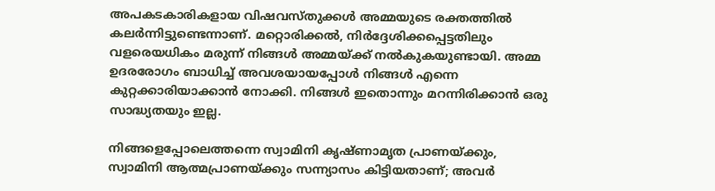അപകടകാരികളായ വിഷവസ്തുക്കള്‍ അമ്മയുടെ രക്തത്തില്‍ കലര്‍ന്നിട്ടുണ്ടെന്നാണ്‌. മറ്റൊരിക്കല്‍, നിര്‍ദ്ദേശിക്കപ്പെട്ടതിലും വളരെയധികം മരുന്ന്‌ നിങ്ങള്‍ അമ്മയ്‌ക്ക്‌ നല്‍കുകയുണ്ടായി. അമ്മ ഉദരരോഗം ബാധിച്ച്‌ അവശയായപ്പോള്‍ നിങ്ങള്‍ എന്നെ കുറ്റക്കാരിയാക്കാന്‍ നോക്കി. നിങ്ങള്‍ ഇതൊന്നും മറന്നിരിക്കാന്‍ ഒരു സാദ്ധ്യതയും ഇല്ല.

നിങ്ങളെപ്പോലെത്തന്നെ സ്വാമിനി കൃഷ്ണാമൃത പ്രാണയ്‌ക്കും, സ്വാമിനി ആത്മപ്രാണയ്‌ക്കും സന്ന്യാസം കിട്ടിയതാണ്‌; അവര്‍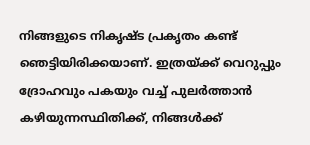നിങ്ങളുടെ നികൃഷ്ട പ്രകൃതം കണ്ട്‌ ഞെട്ടിയിരിക്കയാണ്‌. ഇത്രയ്‌ക്ക്‌ വെറുപ്പും ദ്രോഹവും പകയും വച്ച്‌ പുലര്‍ത്താന്‍ കഴിയുന്നസ്ഥിതിക്ക്‌, നിങ്ങള്‍ക്ക്‌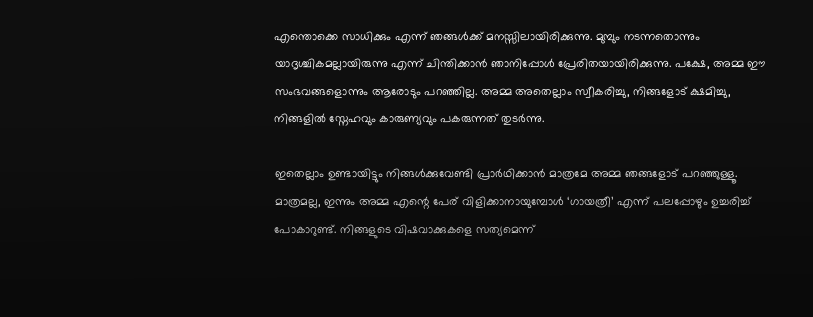എന്തൊക്കെ സാധിക്കും എന്ന്‌ ഞങ്ങള്‍ക്ക്‌ മനസ്സിലായിരിക്കുന്നു. മുമ്പും നടന്നതൊന്നും യാദൃശ്ചികമല്ലായിരുന്നു എന്ന്‌ ചിന്തിക്കാന്‍ ഞാനിപ്പോള്‍ പ്രേരിതയായിരിക്കുന്നു. പക്ഷേ, അമ്മ ഈ സംഭവങ്ങളൊന്നും ആരോടും പറഞ്ഞില്ല. അമ്മ അതെല്ലാം സ്വീകരിച്ചു, നിങ്ങളോട്‌ ക്ഷമിച്ചു, നിങ്ങളില്‍ സ്നേഹവും കാരുണ്യവും പകരുന്നത്‌ തുടര്‍ന്നു.

ഇതെല്ലാം ഉണ്ടായിട്ടും നിങ്ങള്‍ക്കുവേണ്ടി പ്രാര്‍ഥിക്കാന്‍ മാത്രമേ അമ്മ ഞങ്ങളോട്‌ പറഞ്ഞുള്ളൂ. മാത്രമല്ല, ഇന്നും അമ്മ എന്റെ പേര്‌ വിളിക്കാനായുമ്പോള്‍ ‘ഗായത്രീ’ എന്ന്‌ പലപ്പോഴും ഉച്ചരിച്ച്‌ പോകാറുണ്ട്‌. നിങ്ങളുടെ വിഷവാക്കുകളെ സത്യമെന്ന്‌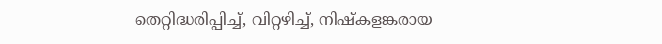തെറ്റിദ്ധരിപ്പിച്ച്‌, വിറ്റഴിച്ച്‌, നിഷ്കളങ്കരായ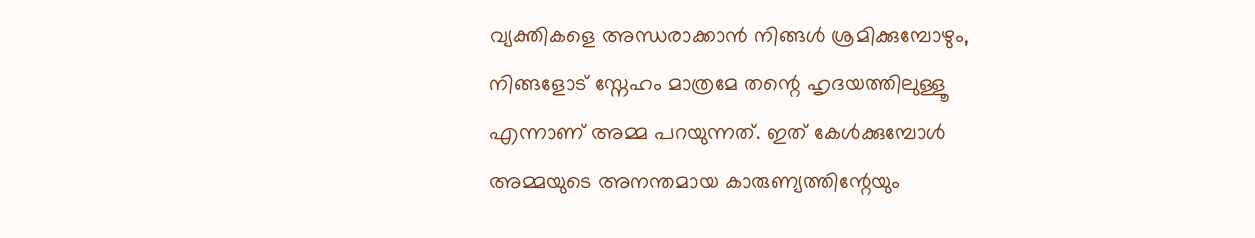വ്യക്തികളെ അന്ധരാക്കാന്‍ നിങ്ങള്‍ ശ്രമിക്കുമ്പോഴും, നിങ്ങളോട്‌ സ്നേഹം മാത്രമേ തന്റെ ഹൃദയത്തിലുള്ളൂ എന്നാണ്‌ അമ്മ പറയുന്നത്‌. ഇത്‌ കേള്‍ക്കുമ്പോള്‍ അമ്മയുടെ അനന്തമായ കാരുണ്യത്തിന്റേയും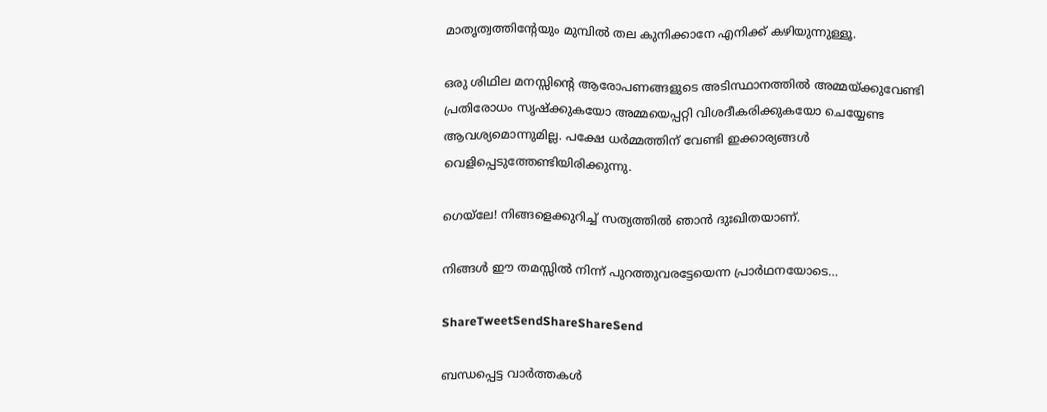മാതൃത്വത്തിന്റേയും മുമ്പില്‍ തല കുനിക്കാനേ എനിക്ക്‌ കഴിയുന്നുള്ളൂ.

ഒരു ശിഥില മനസ്സിന്റെ ആരോപണങ്ങളുടെ അടിസ്ഥാനത്തില്‍ അമ്മയ്‌ക്കുവേണ്ടി പ്രതിരോധം സൃഷ്ക്കുകയോ അമ്മയെപ്പറ്റി വിശദീകരിക്കുകയോ ചെയ്യേണ്ട ആവശ്യമൊന്നുമില്ല. പക്ഷേ ധര്‍മ്മത്തിന്‌ വേണ്ടി ഇക്കാര്യങ്ങള്‍ വെളിപ്പെടുത്തേണ്ടിയിരിക്കുന്നു.

ഗെയ്‌ലേ! നിങ്ങളെക്കുറിച്ച്‌ സത്യത്തില്‍ ഞാന്‍ ദുഃഖിതയാണ്‌.

നിങ്ങള്‍ ഈ തമസ്സില്‍ നിന്ന്‌ പുറത്തുവരട്ടേയെന്ന പ്രാര്‍ഥനയോടെ…

ShareTweetSendShareShareSend

ബന്ധപ്പെട്ട വാര്‍ത്തകള്‍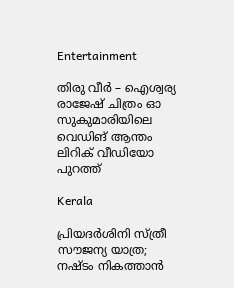Entertainment

തിരു വീർ – ഐശ്വര്യ രാജേഷ് ചിത്രം ഓ സുകുമാരിയിലെ വെഡിങ് ആന്തം ലിറിക് വീഡിയോ പുറത്ത്

Kerala

പ്രിയദ‌ർശിനി സ്ത്രീ സൗജന്യ യാത്ര; നഷ്ടം നികത്താൻ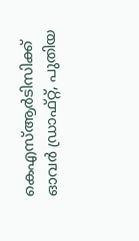കെഎസ്ആർടിസിക്ക് ഓവർ ഡ്രാഫ്റ്റ്, പുതിയ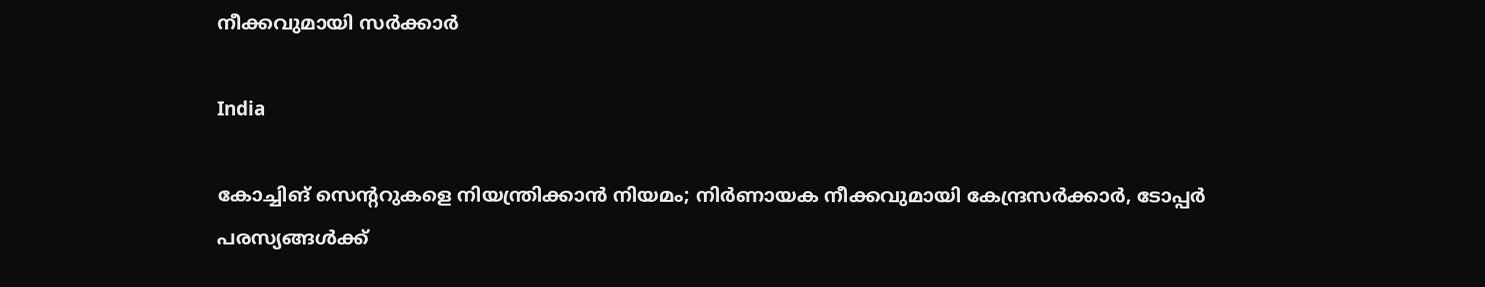നീക്കവുമായി സർക്കാർ

India

കോച്ചിങ് സെൻ്ററുകളെ നിയന്ത്രിക്കാൻ നിയമം; നിർണായക നീക്കവുമായി കേന്ദ്രസർക്കാർ, ടോപ്പർ പരസ്യങ്ങൾക്ക്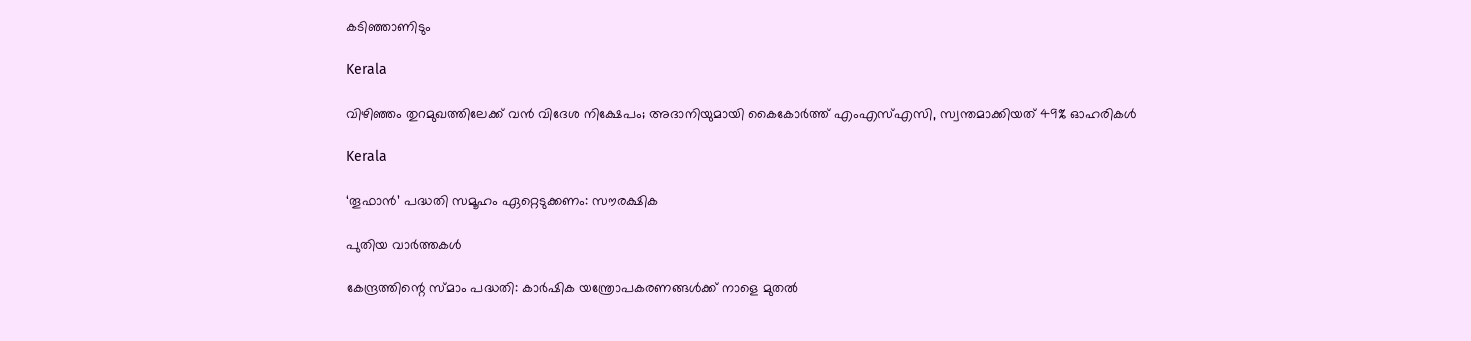കടിഞ്ഞാണിടും

Kerala

വിഴിഞ്ഞം തുറമുഖത്തിലേക്ക് വൻ വിദേശ നിക്ഷേപം; അദാനിയുമായി കൈകോർത്ത് എംഎസ്എസി, സ്വന്തമാക്കിയത് 49% ഓഹരികൾ

Kerala

‘തൂഫാന്‍’ പദ്ധതി സമൂഹം ഏറ്റെടുക്കണം: സൗരക്ഷിക

പുതിയ വാര്‍ത്തകള്‍

കേന്ദ്രത്തിന്റെ സ്മാം പദ്ധതി: കാര്‍ഷിക യന്ത്രോപകരണങ്ങള്‍ക്ക് നാളെ മുതല്‍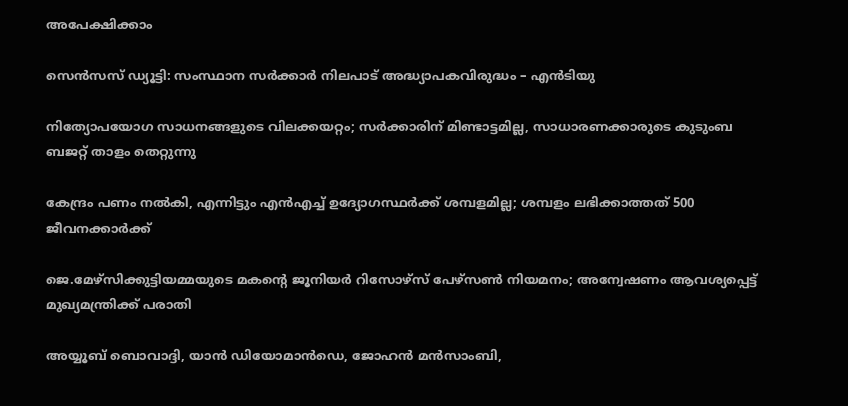അപേക്ഷിക്കാം

സെന്‍സസ് ഡ്യൂട്ടി: സംസ്ഥാന സര്‍ക്കാര്‍ നിലപാട് അദ്ധ്യാപകവിരുദ്ധം – എന്‍ടിയു

നിത്യോപയോഗ സാധനങ്ങളുടെ വിലക്കയറ്റം; സര്‍ക്കാരിന് മിണ്ടാട്ടമില്ല, സാധാരണക്കാരുടെ കുടുംബ ബജറ്റ് താളം തെറ്റുന്നു

കേന്ദ്രം പണം നല്‍കി, എന്നിട്ടും എന്‍എച്ച് ഉദ്യോഗസ്ഥര്‍ക്ക് ശമ്പളമില്ല; ശമ്പളം ലഭിക്കാത്തത് 500 ജീവനക്കാര്‍ക്ക്

ജെ.മേഴ്‌സിക്കുട്ടിയമ്മയുടെ മകന്റെ ജൂനിയർ റിസോഴ്‌സ് പേഴ്‌സൺ നിയമനം; അന്വേഷണം ആവശ്യപ്പെട്ട് മുഖ്യമന്ത്രിക്ക് പരാതി

അയ്യൂബ് ബൊവാദ്ദി, യാന്‍ ഡിയോമാന്‍ഡെ, ജോഹന്‍ മന്‍സാംബി,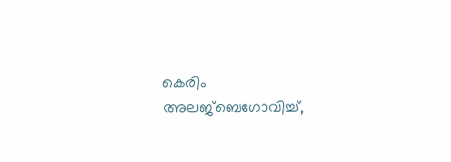കെരിം അലജ്ബെഗോവിച്ച്,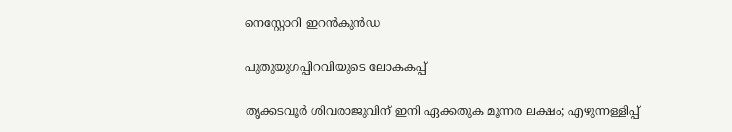നെസ്റ്റോറി ഇറന്‍കുന്‍ഡ

പുതുയുഗപ്പിറവിയുടെ ലോകകപ്പ്

തൃക്കടവൂര്‍ ശിവരാജുവിന് ഇനി ഏക്കതുക മൂന്നര ലക്ഷം; എഴുന്നള്ളിപ്പ്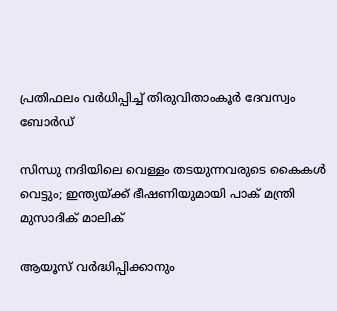പ്രതിഫലം വര്‍ധിപ്പിച്ച് തിരുവിതാംകൂര്‍ ദേവസ്വം ബോര്‍ഡ്

സിന്ധു നദിയിലെ വെള്ളം തടയുന്നവരുടെ കൈകൾ വെട്ടും; ഇന്ത്യയ്‌ക്ക് ഭീഷണിയുമായി പാക് മന്ത്രി മുസാദിക് മാലിക്

ആയൂസ്‌ വർദ്ധിപ്പിക്കാനും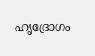ഹൃദ്രോഗം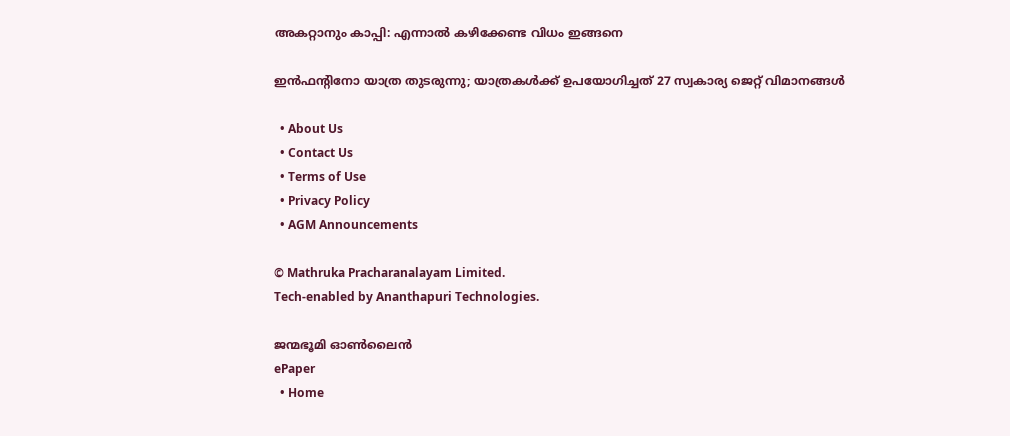അകറ്റാനും കാപ്പി: എന്നാൽ കഴിക്കേണ്ട വിധം ഇങ്ങനെ

ഇന്‍ഫന്റിനോ യാത്ര തുടരുന്നു; യാത്രകള്‍ക്ക് ഉപയോഗിച്ചത് 27 സ്വകാര്യ ജെറ്റ് വിമാനങ്ങള്‍

  • About Us
  • Contact Us
  • Terms of Use
  • Privacy Policy
  • AGM Announcements

© Mathruka Pracharanalayam Limited.
Tech-enabled by Ananthapuri Technologies.

ജന്മഭൂമി ഓണ്‍ലൈന്‍
ePaper
  • Home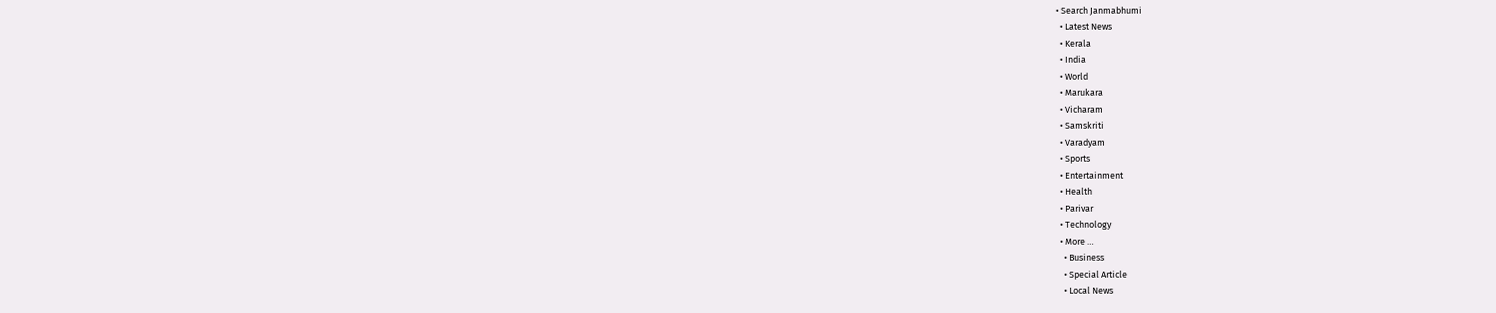• Search Janmabhumi
  • Latest News
  • Kerala
  • India
  • World
  • Marukara
  • Vicharam
  • Samskriti
  • Varadyam
  • Sports
  • Entertainment
  • Health
  • Parivar
  • Technology
  • More …
    • Business
    • Special Article
    • Local News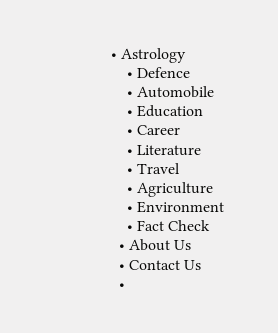• Astrology
    • Defence
    • Automobile
    • Education
    • Career
    • Literature
    • Travel
    • Agriculture
    • Environment
    • Fact Check
  • About Us
  • Contact Us
  •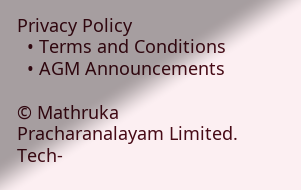Privacy Policy
  • Terms and Conditions
  • AGM Announcements

© Mathruka Pracharanalayam Limited.
Tech-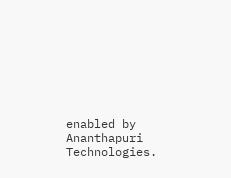enabled by Ananthapuri Technologies.